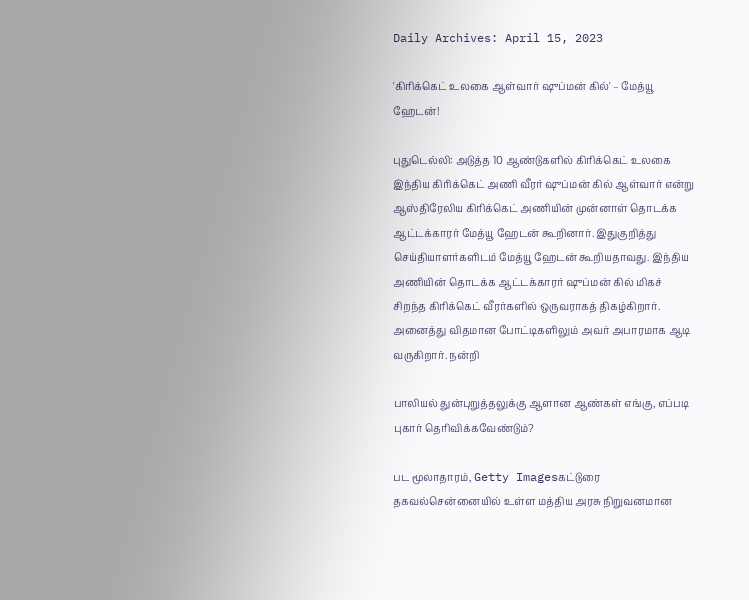Daily Archives: April 15, 2023

'கிரிக்கெட் உலகை ஆள்வார் ஷுப்மன் கில்' – மேத்யூ ஹேடன்!

புதுடெல்லி: அடுத்த 10 ஆண்டுகளில் கிரிக்கெட் உலகை இந்திய கிரிக்கெட் அணி வீரர் ஷுப்மன் கில் ஆள்வார் என்று ஆஸ்திரேலிய கிரிக்கெட் அணியின் முன்னாள் தொடக்க ஆட்டக்காரர் மேத்யூ ஹேடன் கூறினார். இதுகுறித்து செய்தியாளர்களிடம் மேத்யூ ஹேடன் கூறியதாவது. இந்திய அணியின் தொடக்க ஆட்டக்காரர் ஷுப்மன் கில் மிகச் சிறந்த கிரிக்கெட் வீரர்களில் ஒருவராகத் திகழ்கிறார். அனைத்து விதமான போட்டிகளிலும் அவர் அபாரமாக ஆடி வருகிறார். நன்றி

பாலியல் துன்புறுத்தலுக்கு ஆளான ஆண்கள் எங்கு, எப்படி புகார் தெரிவிக்கவேண்டும்?

பட மூலாதாரம், Getty Imagesகட்டுரை தகவல்சென்னையில் உள்ள மத்திய அரசு நிறுவனமான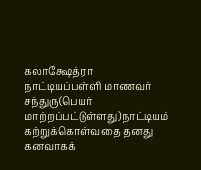கலாக்ஷேத்ரா நாட்டியப்பள்ளி மாணவர் சந்துரு(பெயர் மாற்றப்பட்டுள்ளது)நாட்டியம் கற்றுக்கொள்வதை தனது கனவாகக்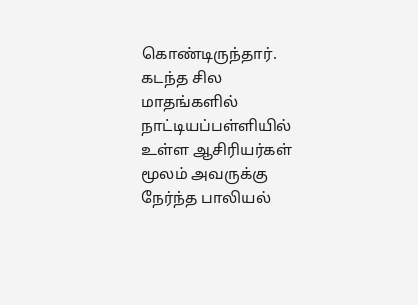கொண்டிருந்தார். கடந்த சில மாதங்களில் நாட்டியப்பள்ளியில் உள்ள ஆசிரியர்கள் மூலம் அவருக்கு நேர்ந்த பாலியல்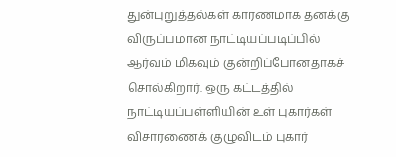துன்புறுத்தல்கள் காரணமாக தனக்கு விருப்பமான நாட்டியப்படிப்பில் ஆர்வம் மிகவும் குன்றிப்போனதாகச் சொல்கிறார். ஒரு கட்டத்தில் நாட்டியப்பள்ளியின் உள் புகார்கள் விசாரணைக் குழுவிடம் புகார்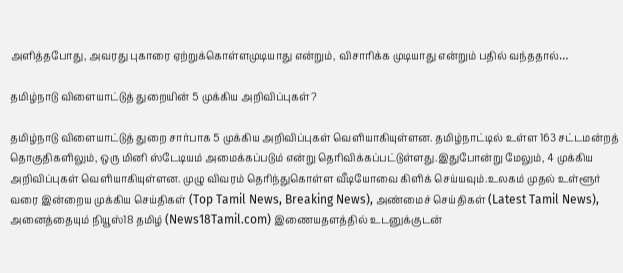அளித்தபோது, அவரது புகாரை ஏற்றுக்கொள்ளமுடியாது என்றும், விசாரிக்க முடியாது என்றும் பதில் வந்ததால்…

தமிழ்நாடு விளையாட்டுத் துறையின் 5 முக்கிய அறிவிப்புகள்?

தமிழ்நாடு விளையாட்டுத் துறை சார்பாக 5 முக்கிய அறிவிப்புகள் வெளியாகியுள்ளன. தமிழ்நாட்டில் உள்ள 163 சட்டமன்றத் தொகுதிகளிலும், ஒரு மினி ஸ்டேடியம் அமைக்கப்படும் என்று தெரிவிக்கப்பட்டுள்ளது.இதுபோன்று மேலும், 4 முக்கிய அறிவிப்புகள் வெளியாகியுள்ளன. முழு விவரம் தெரிந்துகொள்ள வீடியோவை கிளிக் செய்யவும்.உலகம் முதல் உள்ளூர் வரை இன்றைய முக்கிய செய்திகள் (Top Tamil News, Breaking News), அண்மைச் செய்திகள் (Latest Tamil News), அனைத்தையும் நியூஸ்18 தமிழ் (News18Tamil.com) இணையதளத்தில் உடனுக்குடன்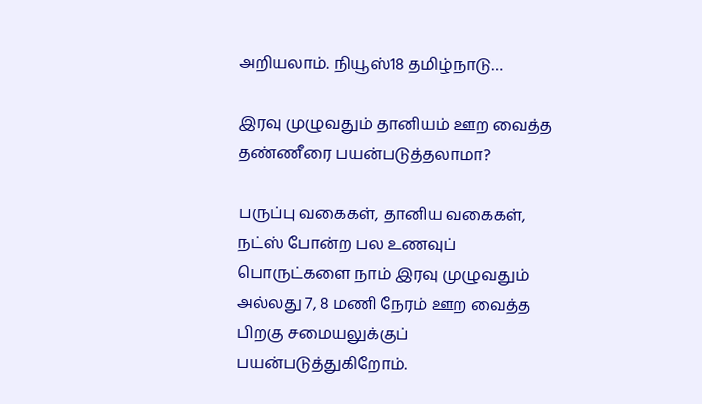அறியலாம். நியூஸ்18 தமிழ்நாடு…

இரவு முழுவதும் தானியம் ஊற வைத்த தண்ணீரை பயன்படுத்தலாமா?

பருப்பு வகைகள், தானிய வகைகள், நட்ஸ் போன்ற பல உணவுப் பொருட்களை நாம் இரவு முழுவதும் அல்லது 7, 8 மணி நேரம் ஊற வைத்த பிறகு சமையலுக்குப் பயன்படுத்துகிறோம்.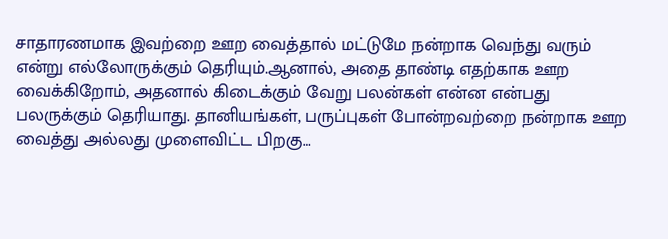சாதாரணமாக இவற்றை ஊற வைத்தால் மட்டுமே நன்றாக வெந்து வரும் என்று எல்லோருக்கும் தெரியும்.ஆனால், அதை தாண்டி எதற்காக ஊற வைக்கிறோம், அதனால் கிடைக்கும் வேறு பலன்கள் என்ன என்பது பலருக்கும் தெரியாது. தானியங்கள், பருப்புகள் போன்றவற்றை நன்றாக ஊற வைத்து அல்லது முளைவிட்ட பிறகு…